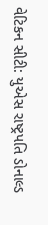વેટિકન સીટી: યુએસ રાષ્ટ્રપતિ ડોનાલ્ડ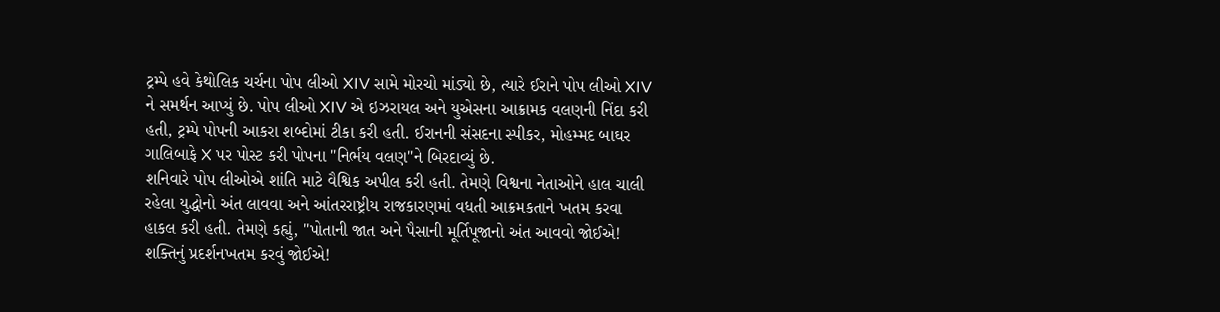ટ્રમ્પે હવે કેથોલિક ચર્ચના પોપ લીઓ XIV સામે મોરચો માંડ્યો છે, ત્યારે ઈરાને પોપ લીઓ XIV ને સમર્થન આપ્યું છે. પોપ લીઓ XIV એ ઇઝરાયલ અને યુએસના આક્રામક વલણની નિંદા કરી હતી, ટ્રમ્પે પોપની આકરા શબ્દોમાં ટીકા કરી હતી. ઈરાનની સંસદના સ્પીકર, મોહમ્મદ બાઘર ગાલિબાફે X પર પોસ્ટ કરી પોપના "નિર્ભય વલણ"ને બિરદાવ્યું છે.
શનિવારે પોપ લીઓએ શાંતિ માટે વૈશ્વિક અપીલ કરી હતી. તેમણે વિશ્વના નેતાઓને હાલ ચાલી રહેલા યુદ્ધોનો અંત લાવવા અને આંતરરાષ્ટ્રીય રાજકારણમાં વધતી આક્રમકતાને ખતમ કરવા હાકલ કરી હતી. તેમણે કહ્યું, "પોતાની જાત અને પૈસાની મૂર્તિપૂજાનો અંત આવવો જોઈએ! શક્તિનું પ્રદર્શનખતમ કરવું જોઈએ!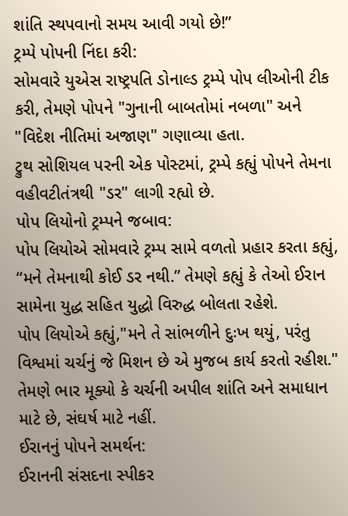શાંતિ સ્થપવાનો સમય આવી ગયો છે!”
ટ્રમ્પે પોપની નિંદા કરી:
સોમવારે યુએસ રાષ્ટ્રપતિ ડોનાલ્ડ ટ્રમ્પે પોપ લીઓની ટીક કરી, તેમણે પોપને "ગુનાની બાબતોમાં નબળા" અને "વિદેશ નીતિમાં અજાણ" ગણાવ્યા હતા.
ટ્રુથ સોશિયલ પરની એક પોસ્ટમાં, ટ્રમ્પે કહ્યું પોપને તેમના વહીવટીતંત્રથી "ડર" લાગી રહ્યો છે.
પોપ લિયોનો ટ્રમ્પને જબાવ:
પોપ લિયોએ સોમવારે ટ્રમ્પ સામે વળતો પ્રહાર કરતા કહ્યું, “મને તેમનાથી કોઈ ડર નથી.” તેમણે કહ્યું કે તેઓ ઈરાન સામેના યુદ્ધ સહિત યુદ્ધો વિરુદ્ધ બોલતા રહેશે.
પોપ લિયોએ કહ્યું,"મને તે સાંભળીને દુઃખ થયું, પરંતુ વિશ્વમાં ચર્ચનું જે મિશન છે એ મુજબ કાર્ય કરતો રહીશ." તેમણે ભાર મૂક્યો કે ચર્ચની અપીલ શાંતિ અને સમાધાન માટે છે, સંઘર્ષ માટે નહીં.
ઈરાનનું પોપને સમર્થન:
ઈરાનની સંસદના સ્પીકર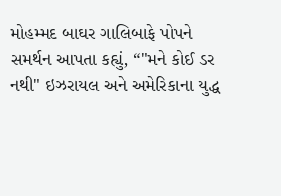મોહમ્મદ બાઘર ગાલિબાફે પોપને સમર્થન આપતા કહ્યું, “"મને કોઈ ડર નથી" ઇઝરાયલ અને અમેરિકાના યુદ્ધ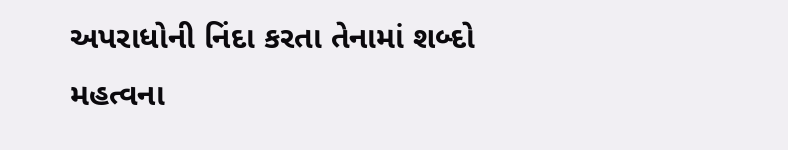અપરાધોની નિંદા કરતા તેનામાં શબ્દો મહત્વના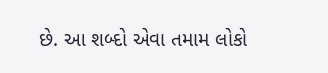છે. આ શબ્દો એવા તમામ લોકો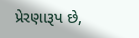પ્રેરણારૂપ છે,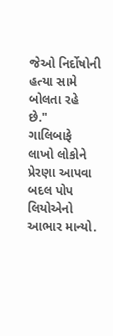જેઓ નિર્દોષોની હત્યા સામે બોલતા રહે છે."
ગાલિબાફે લાખો લોકોને પ્રેરણા આપવા બદલ પોપ લિયોએનો આભાર માન્યો.